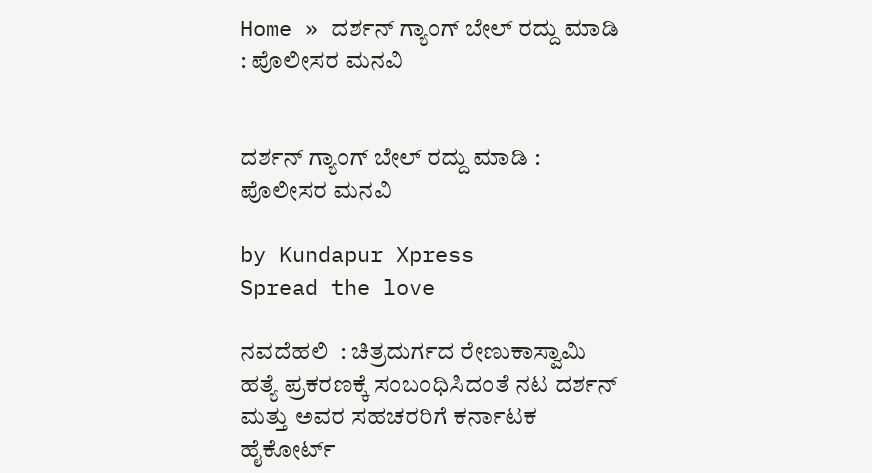Home » ದರ್ಶನ್ ಗ್ಯಾಂಗ್ ಬೇಲ್ ರದ್ದು ಮಾಡಿ : ಪೊಲೀಸರ ಮನವಿ


ದರ್ಶನ್ ಗ್ಯಾಂಗ್ ಬೇಲ್ ರದ್ದು ಮಾಡಿ : ಪೊಲೀಸರ ಮನವಿ

by Kundapur Xpress
Spread the love

ನವದೆಹಲಿ  : ಚಿತ್ರದುರ್ಗದ ರೇಣುಕಾಸ್ವಾಮಿ ಹತ್ಯೆ ಪ್ರಕರಣಕ್ಕೆ ಸಂಬಂಧಿಸಿದಂತೆ ನಟ ದರ್ಶನ್ ಮತ್ತು ಅವರ ಸಹಚರರಿಗೆ ಕರ್ನಾಟಕ ಹೈಕೋರ್ಟ್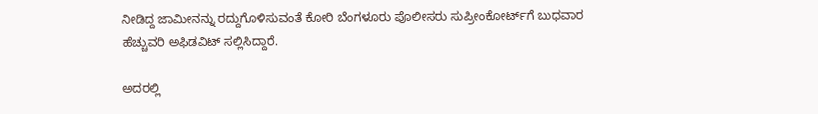ನೀಡಿದ್ದ ಜಾಮೀನನ್ನು ರದ್ದುಗೊಳಿಸುವಂತೆ ಕೋರಿ ಬೆಂಗಳೂರು ಪೊಲೀಸರು ಸುಪ್ರೀಂಕೋರ್ಟ್‌ಗೆ ಬುಧವಾರ ಹೆಚ್ಚುವರಿ ಅಫಿಡವಿಟ್ ಸಲ್ಲಿಸಿದ್ದಾರೆ.

ಅದರಲ್ಲಿ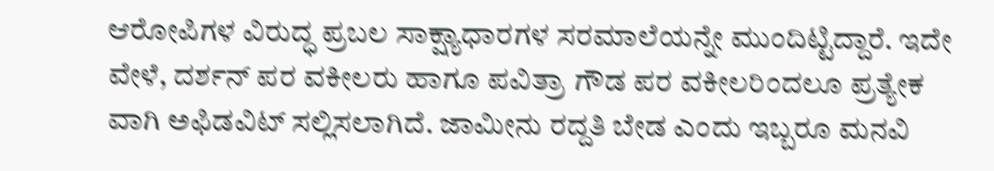ಆರೋಪಿಗಳ ವಿರುದ್ಧ ಪ್ರಬಲ ಸಾಕ್ಷ್ಯಾಧಾರಗಳ ಸರಮಾಲೆಯನ್ನೇ ಮುಂದಿಟ್ಟಿದ್ದಾರೆ. ಇದೇ ವೇಳೆ, ದರ್ಶನ್ ಪರ ವಕೀಲರು ಹಾಗೂ ಪವಿತ್ರಾ ಗೌಡ ಪರ ವಕೀಲರಿಂದಲೂ ಪ್ರತ್ಯೇಕ ವಾಗಿ ಅಫಿಡವಿಟ್ ಸಲ್ಲಿಸಲಾಗಿದೆ. ಜಾಮೀನು ರದ್ದತಿ ಬೇಡ ಎಂದು ಇಬ್ಬರೂ ಮನವಿ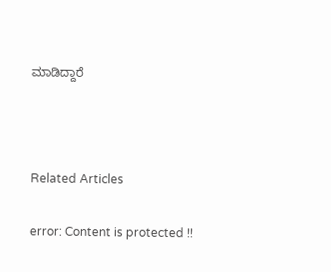ಮಾಡಿದ್ದಾರೆ



Related Articles

error: Content is protected !!